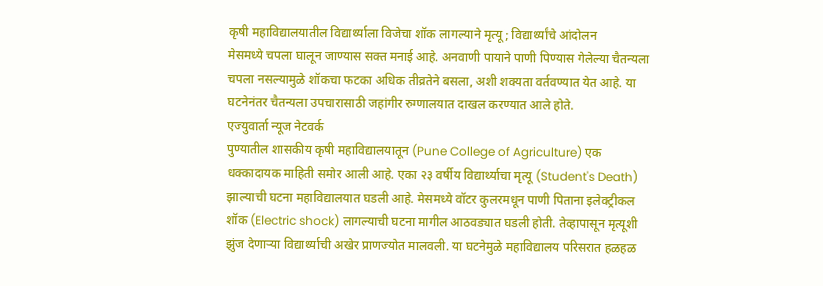कृषी महाविद्यालयातील विद्यार्थ्याला विजेचा शॉक लागल्याने मृत्यू; विद्यार्थ्यांचे आंदोलन
मेसमध्ये चपला घालून जाण्यास सक्त मनाई आहे. अनवाणी पायाने पाणी पिण्यास गेलेल्या चैतन्यला चपला नसल्यामुळे शॉकचा फटका अधिक तीव्रतेने बसला, अशी शक्यता वर्तवण्यात येत आहे. या घटनेनंतर चैतन्यला उपचारासाठी जहांगीर रुग्णालयात दाखल करण्यात आले होते.
एज्युवार्ता न्यूज नेटवर्क
पुण्यातील शासकीय कृषी महाविद्यालयातून (Pune College of Agriculture) एक धक्कादायक माहिती समोर आली आहे. एका २३ वर्षीय विद्यार्थ्याचा मृत्यू (Student's Death) झाल्याची घटना महाविद्यालयात घडली आहे. मेसमध्ये वॉटर कुलरमधून पाणी पिताना इलेक्ट्रीकल शॉक (Electric shock) लागल्याची घटना मागील आठवड्यात घडली होती. तेव्हापासून मृत्यूशी झुंज देणाऱ्या विद्यार्थ्याची अखेर प्राणज्योत मालवली. या घटनेमुळे महाविद्यालय परिसरात हळहळ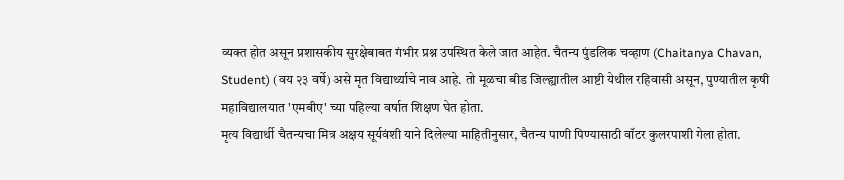व्यक्त होत असून प्रशासकीय सुरक्षेबाबत गंभीर प्रश्न उपस्थित केले जात आहेत. चैतन्य पुंडलिक चव्हाण (Chaitanya Chavan, Student) (वय २३ वर्षे) असे मृत विद्यार्थ्याचे नाव आहे. तो मूळचा बीड जिल्ह्यातील आष्टी येथील रहिवासी असून, पुण्यातील कृषी महाविद्यालयात 'एमबीए' च्या पहिल्या वर्षात शिक्षण घेत होता.
मृत्य विद्यार्थी चैतन्यचा मित्र अक्षय सूर्यवंशी याने दिलेल्या माहितीनुसार, चैतन्य पाणी पिण्यासाठी वॉटर कुलरपाशी गेला होता.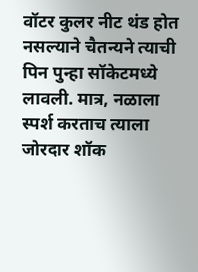वॉटर कुलर नीट थंड होत नसल्याने चैतन्यने त्याची पिन पुन्हा सॉकेटमध्ये लावली. मात्र, नळाला स्पर्श करताच त्याला जोरदार शॉक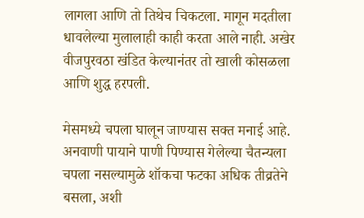लागला आणि तो तिथेच चिकटला. मागून मदतीला धावलेल्या मुलालाही काही करता आले नाही. अखेर वीजपुरवठा खंडित केल्यानंतर तो खाली कोसळला आणि शुद्ध हरपली.

मेसमध्ये चपला घालून जाण्यास सक्त मनाई आहे. अनवाणी पायाने पाणी पिण्यास गेलेल्या चैतन्यला चपला नसल्यामुळे शॉकचा फटका अधिक तीव्रतेने बसला, अशी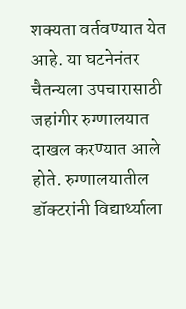शक्यता वर्तवण्यात येत आहे. या घटनेनंतर चैतन्यला उपचारासाठी जहांगीर रुग्णालयात दाखल करण्यात आले होते. रुग्णालयातील डॉक्टरांनी विद्यार्थ्याला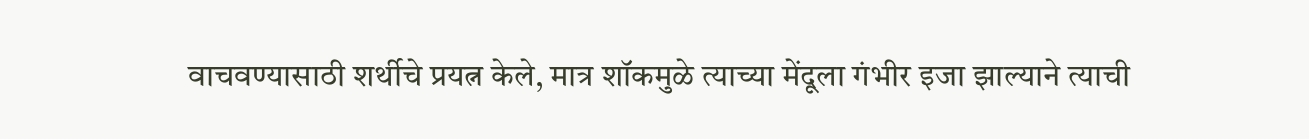वाचवण्यासाठी शर्थीचे प्रयत्न केले, मात्र शॉकमुळे त्याच्या मेंदूला गंभीर इजा झाल्याने त्याची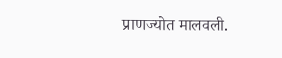प्राणज्योत मालवली.